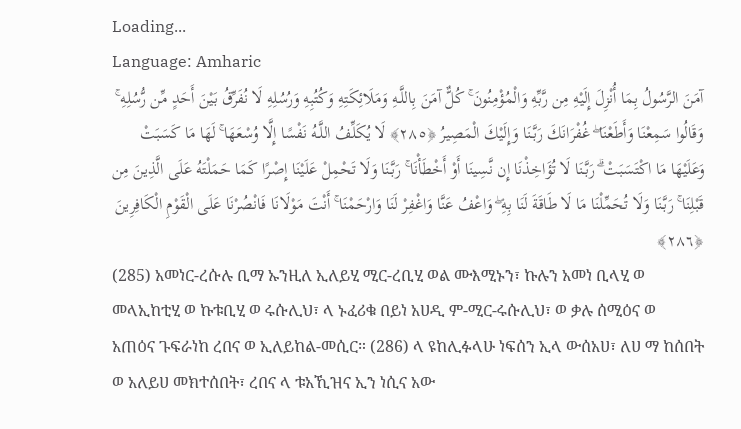Loading...
Language: Amharic
آمَنَ الرَّسُولُ بِمَا أُنْزِلَ إِلَيْهِ مِن رَّبِّهِ وَالْمُؤْمِنُونَ ۚ كُلٌّ آمَنَ بِاللَّـهِ وَمَلَائِكَتِهِ وَكُتُبِهِ وَرُسُلِهِ لَا نُفَرِّقُ بَيْنَ أَحَدٍ مِّن رُّسُلِهِ ۚ وَقَالُوا سَمِعْنَا وَأَطَعْنَا ۖ غُفْرَانَكَ رَبَّنَا وَإِلَيْكَ الْمَصِيرُ ﴿٢٨٥﴾ لَا يُكَلِّفُ اللَّـهُ نَفْسًا إِلَّا وُسْعَهَا ۚ لَهَا مَا كَسَبَتْ وَعَلَيْهَا مَا اكْتَسَبَتْ ۗ رَبَّنَا لَا تُؤَاخِذْنَا إِن نَّسِينَا أَوْ أَخْطَأْنَا ۚ رَبَّنَا وَلَا تَحْمِلْ عَلَيْنَا إِصْرًا كَمَا حَمَلْتَهُ عَلَى الَّذِينَ مِن قَبْلِنَا ۚ رَبَّنَا وَلَا تُحَمِّلْنَا مَا لَا طَاقَةَ لَنَا بِهِ ۖ وَاعْفُ عَنَّا وَاغْفِرْ لَنَا وَارْحَمْنَا ۚ أَنْتَ مَوْلَانَا فَانْصُرْنَا عَلَى الْقَوْمِ الْكَافِرِينَ ﴿٢٨٦﴾
(285) አመነር-ረሱሉ ቢማ ኡንዚለ ኢለይሂ ሚር-ረቢሂ ወል ሙእሚኑን፣ ኩሉን አመነ ቢላሂ ወ መላኢከቲሂ ወ ኩቱቢሂ ወ ሩሱሊህ፣ ላ ኑፈሪቁ በይነ አሀዲ ም-ሚር-ሩሱሊህ፣ ወ ቃሉ ሰሚዕና ወ አጠዕና ጉፍራነከ ረበና ወ ኢለይከል-መሲር። (286) ላ ዩከሊፉላሁ ነፍሰን ኢላ ውሰአሀ፣ ለሀ ማ ከሰበት ወ አለይሀ መክተሰበት፣ ረበና ላ ቱአኺዝና ኢን ነሲና አው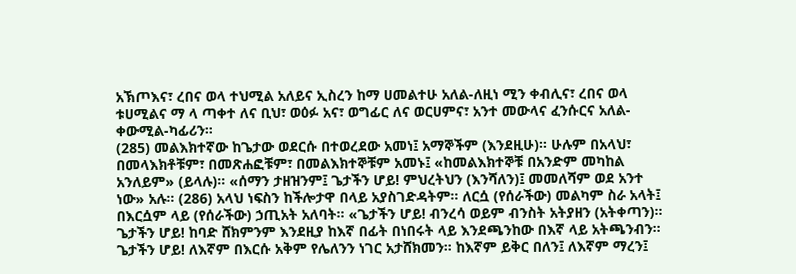አኽጦእና፣ ረበና ወላ ተህሚል አለይና ኢስረን ከማ ሀመልተሁ አለል-ለዚነ ሚን ቀብሊና፣ ረበና ወላ ቱሀሚልና ማ ላ ጣቀተ ለና ቢህ፣ ወዕፉ አና፣ ወግፊር ለና ወርሀምና፣ አንተ መውላና ፈንሱርና አለል-ቀውሚል-ካፊሪን።
(285) መልእክተኛው ከጌታው ወደርሱ በተወረደው አመነ፤ አማኞችም (እንደዚሁ)። ሁሉም በአላህ፣ በመላእክቶቹም፣ በመጽሐፎቹም፣ በመልእክተኞቹም አመኑ፤ «ከመልእክተኞቹ በአንድም መካከል አንለይም» (ይላሉ)። «ሰማን ታዘዝንም፤ ጌታችን ሆይ! ምህረትህን (እንሻለን)፤ መመለሻም ወደ አንተ ነው» አሉ። (286) አላህ ነፍስን ከችሎታዋ በላይ አያስገድዳትም። ለርሷ (የሰራችው) መልካም ስራ አላት፤ በእርሷም ላይ (የሰራችው) ኃጢአት አለባት። «ጌታችን ሆይ! ብንረሳ ወይም ብንስት አትያዘን (አትቀጣን)። ጌታችን ሆይ! ከባድ ሸክምንም እንደዚያ ከእኛ በፊት በነበሩት ላይ እንደጫንከው በእኛ ላይ አትጫንብን። ጌታችን ሆይ! ለእኛም በእርሱ አቅም የሌለንን ነገር አታሸክመን። ከእኛም ይቅር በለን፤ ለእኛም ማረን፤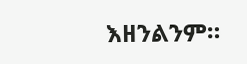እዘንልንም።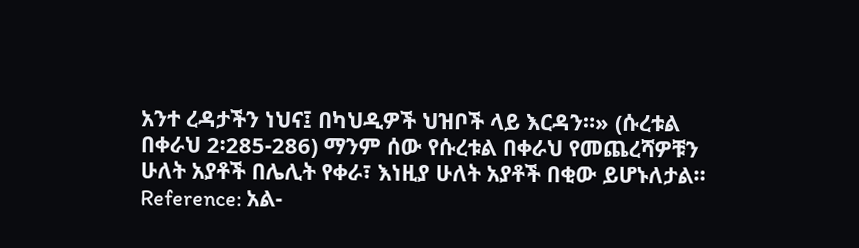አንተ ረዳታችን ነህና፤ በካህዲዎች ህዝቦች ላይ እርዳን።» (ሱረቱል በቀራህ 2፡285-286) ማንም ሰው የሱረቱል በቀራህ የመጨረሻዎቹን ሁለት አያቶች በሌሊት የቀራ፣ እነዚያ ሁለት አያቶች በቂው ይሆኑለታል።
Reference: አል-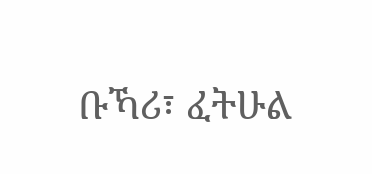ቡኻሪ፣ ፈትሁል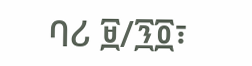ባሪ ፱/፺፬፣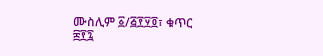ሙስሊም ፩/፭፻፶፬፣ ቁጥር ፰፻፯